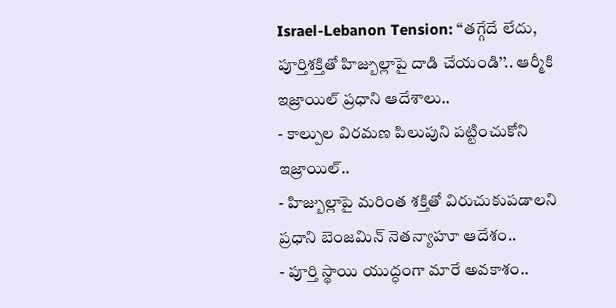Israel-Lebanon Tension: ‘‘తగ్గేదే లేదు, పూర్తిశక్తితో హిజ్బుల్లాపై దాడి చేయండి’’.. ఆర్మీకి ఇజ్రాయిల్ ప్రధాని ఆదేశాలు..
- కాల్పుల విరమణ పిలుపుని పట్టించుకోని ఇజ్రాయిల్..
- హిజ్బుల్లాపై మరింత శక్తితో విరుచుకుపడాలని ప్రధాని బెంజమిన్ నెతన్యాహూ ఆదేశం..
- పూర్తి స్థాయి యుద్ధంగా మారే అవకాశం..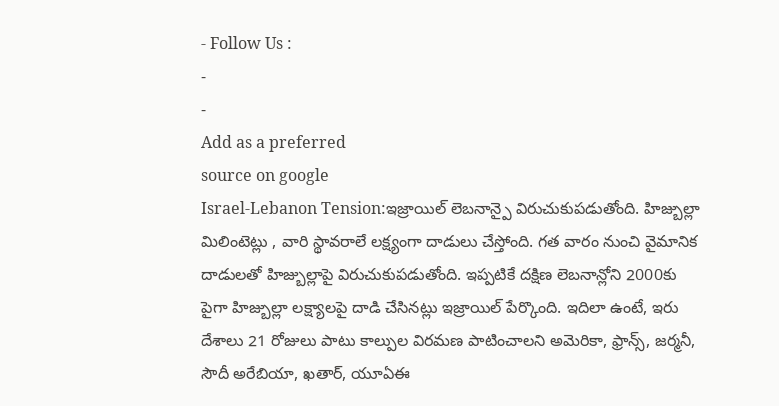- Follow Us :
-
-
Add as a preferred
source on google
Israel-Lebanon Tension:ఇజ్రాయిల్ లెబనాన్పై విరుచుకుపడుతోంది. హిజ్బుల్లా మిలింటెట్లు , వారి స్థావరాలే లక్ష్యంగా దాడులు చేస్తోంది. గత వారం నుంచి వైమానిక దాడులతో హిజ్బుల్లాపై విరుచుకుపడుతోంది. ఇప్పటికే దక్షిణ లెబనాన్లోని 2000కు పైగా హిజ్బుల్లా లక్ష్యాలపై దాడి చేసినట్లు ఇజ్రాయిల్ పేర్కొంది. ఇదిలా ఉంటే, ఇరు దేశాలు 21 రోజులు పాటు కాల్పుల విరమణ పాటించాలని అమెరికా, ఫ్రాన్స్, జర్మనీ, సౌదీ అరేబియా, ఖతార్, యూఏఈ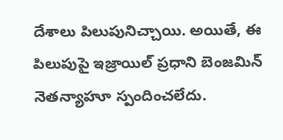దేశాలు పిలుపునిచ్చాయి. అయితే, ఈ పిలుపుపై ఇజ్రాయిల్ ప్రధాని బెంజమిన్ నెతన్యాహూ స్పందించలేదు.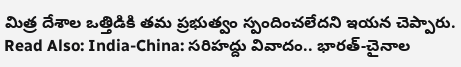మిత్ర దేశాల ఒత్తిడికి తమ ప్రభుత్వం స్పందించలేదని ఇయన చెప్పారు.
Read Also: India-China: సరిహద్దు వివాదం.. భారత్-చైనాల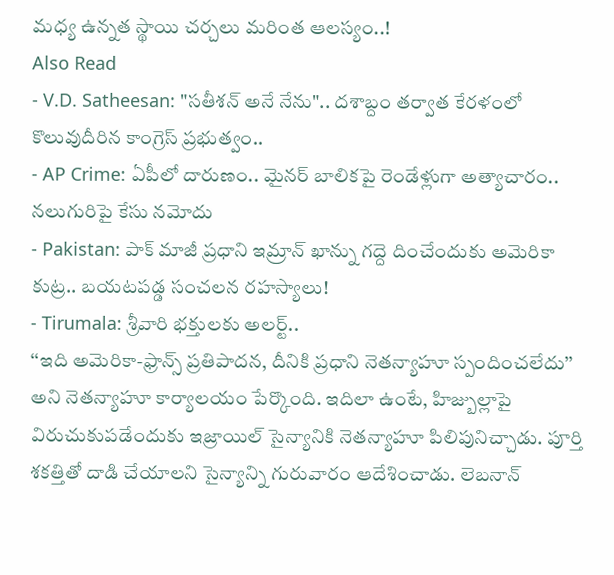మధ్య ఉన్నత స్థాయి చర్చలు మరింత ఆలస్యం..!
Also Read
- V.D. Satheesan: "సతీశన్ అనే నేను".. దశాబ్దం తర్వాత కేరళంలో కొలువుదీరిన కాంగ్రెస్ ప్రభుత్వం..
- AP Crime: ఏపీలో దారుణం.. మైనర్ బాలికపై రెండేళ్లుగా అత్యాచారం.. నలుగురిపై కేసు నమోదు
- Pakistan: పాక్ మాజీ ప్రధాని ఇమ్రాన్ ఖాన్ను గద్దె దించేందుకు అమెరికా కుట్ర.. బయటపడ్డ సంచలన రహస్యాలు!
- Tirumala: శ్రీవారి భక్తులకు అలర్ట్..
‘‘ఇది అమెరికా-ఫ్రాన్స్ ప్రతిపాదన, దీనికి ప్రధాని నెతన్యాహూ స్పందించలేదు’’ అని నెతన్యాహూ కార్యాలయం పేర్కొంది. ఇదిలా ఉంటే, హిజ్బుల్లాపై విరుచుకుపడేందుకు ఇజ్రాయిల్ సైన్యానికి నెతన్యాహూ పిలిపునిచ్చాడు. పూర్తి శకత్తితో దాడి చేయాలని సైన్యాన్ని గురువారం ఆదేశించాడు. లెబనాన్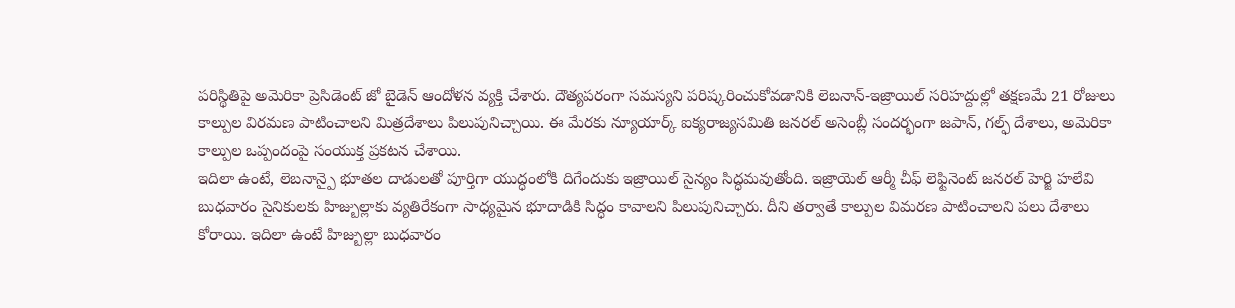పరిస్థితిపై అమెరికా ప్రెసిడెంట్ జో బైడెన్ ఆందోళన వ్యక్తి చేశారు. దౌత్యపరంగా సమస్యని పరిష్కరించుకోవడానికి లెబనాన్-ఇజ్రాయిల్ సరిహద్దుల్లో తక్షణమే 21 రోజులు కాల్పుల విరమణ పాటించాలని మిత్రదేశాలు పిలుపునిచ్చాయి. ఈ మేరకు న్యూయార్క్ ఐక్యరాజ్యసమితి జనరల్ అసెంబ్లీ సందర్భంగా జపాన్, గల్ఫ్ దేశాలు, అమెరికా కాల్పుల ఒప్పందంపై సంయుక్త ప్రకటన చేశాయి.
ఇదిలా ఉంటే, లెబనాన్పై భూతల దాడులతో పూర్తిగా యుద్ధంలోకి దిగేందుకు ఇజ్రాయిల్ సైన్యం సిద్ధమవుతోంది. ఇజ్రాయెల్ ఆర్మీ చీఫ్ లెఫ్టినెంట్ జనరల్ హెర్జి హలేవి బుధవారం సైనికులకు హిజ్బుల్లాకు వ్యతిరేకంగా సాధ్యమైన భూదాడికి సిద్ధం కావాలని పిలుపునిచ్చారు. దీని తర్వాతే కాల్పుల విమరణ పాటించాలని పలు దేశాలు కోరాయి. ఇదిలా ఉంటే హిజ్బుల్లా బుధవారం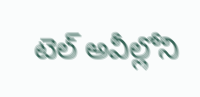టెల్ అవీల్లోని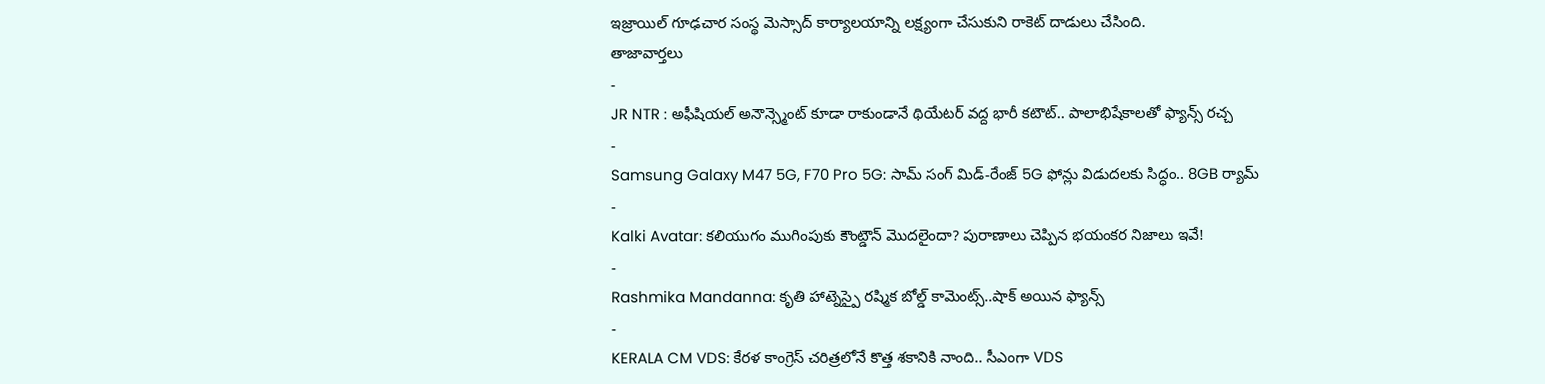ఇజ్రాయిల్ గూఢచార సంస్థ మెస్సాద్ కార్యాలయాన్ని లక్ష్యంగా చేసుకుని రాకెట్ దాడులు చేసింది.
తాజావార్తలు
-
JR NTR : అఫీషియల్ అనౌన్స్మెంట్ కూడా రాకుండానే థియేటర్ వద్ద భారీ కటౌట్.. పాలాభిషేకాలతో ఫ్యాన్స్ రచ్చ
-
Samsung Galaxy M47 5G, F70 Pro 5G: సామ్ సంగ్ మిడ్-రేంజ్ 5G ఫోన్లు విడుదలకు సిద్ధం.. 8GB ర్యామ్
-
Kalki Avatar: కలియుగం ముగింపుకు కౌంట్డౌన్ మొదలైందా? పురాణాలు చెప్పిన భయంకర నిజాలు ఇవే!
-
Rashmika Mandanna: కృతి హాట్నెస్పై రష్మిక బోల్డ్ కామెంట్స్..షాక్ అయిన ఫ్యాన్స్
-
KERALA CM VDS: కేరళ కాంగ్రెస్ చరిత్రలోనే కొత్త శకానికి నాంది.. సీఎంగా VDS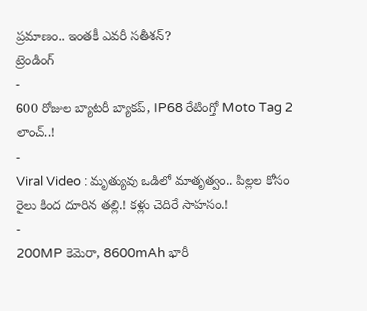ప్రమాణం.. ఇంతకీ ఎవరీ సతీశన్?
ట్రెండింగ్
-
600 రోజుల బ్యాటరీ బ్యాకప్, IP68 రేటింగ్తో Moto Tag 2 లాంచ్..!
-
Viral Video : మృత్యువు ఒడిలో మాతృత్వం.. పిల్లల కోసం రైలు కింద దూరిన తల్లి.! కళ్లు చెదిరే సాహసం.!
-
200MP కెమెరా, 8600mAh భారీ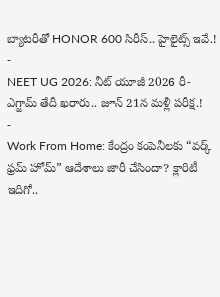బ్యాటరీతో HONOR 600 సిరీస్.. హైలైట్స్ ఇవే.!
-
NEET UG 2026: నీట్ యూజీ 2026 రీ-ఎగ్జామ్ తేదీ ఖరారు.. జూన్ 21న మళ్లీ పరీక్ష.!
-
Work From Home: కేంద్రం కంపెనీలకు “వర్క్ ఫ్రమ్ హోమ్” ఆదేశాలు జారీ చేసిందా? క్లారిటీ ఇదిగో..